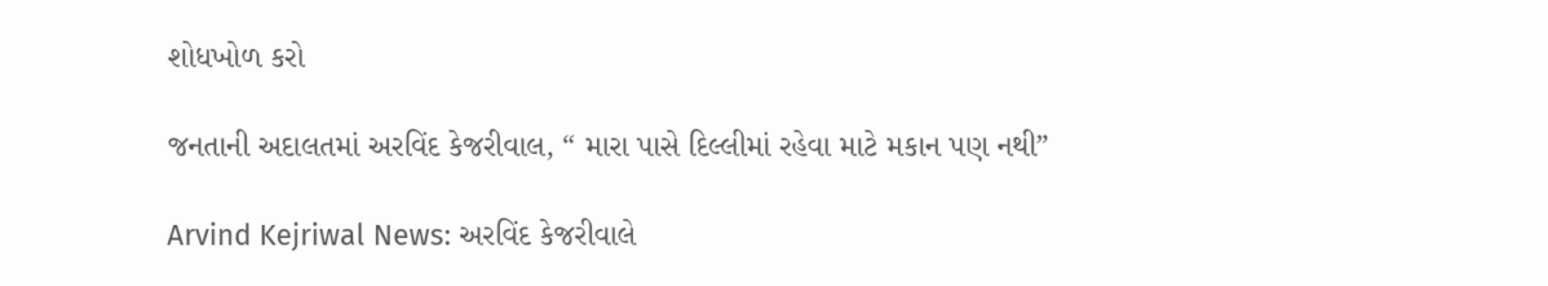શોધખોળ કરો

જનતાની અદાલતમાં અરવિંદ કેજરીવાલ, “ મારા પાસે દિલ્લીમાં રહેવા માટે મકાન પણ નથી”

Arvind Kejriwal News: અરવિંદ કેજરીવાલે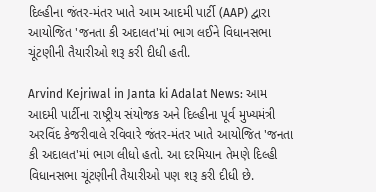દિલ્હીના જંતર-મંતર ખાતે આમ આદમી પાર્ટી (AAP) દ્વારા આયોજિત 'જનતા કી અદાલત'માં ભાગ લઈને વિધાનસભા ચૂંટણીની તૈયારીઓ શરૂ કરી દીધી હતી.

Arvind Kejriwal in Janta ki Adalat News: આમ આદમી પાર્ટીના રાષ્ટ્રીય સંયોજક અને દિલ્હીના પૂર્વ મુખ્યમંત્રી અરવિંદ કેજરીવાલે રવિવારે જંતર-મંતર ખાતે આયોજિત 'જનતા કી અદાલત'માં ભાગ લીધો હતો. આ દરમિયાન તેમણે દિલ્હી વિધાનસભા ચૂંટણીની તૈયારીઓ પણ શરૂ કરી દીધી છે.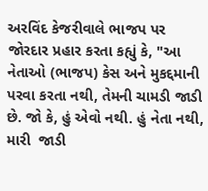અરવિંદ કેજરીવાલે ભાજપ પર જોરદાર પ્રહાર કરતા કહ્યું કે, "આ નેતાઓ (ભાજપ) કેસ અને મુકદ્દમાની પરવા કરતા નથી, તેમની ચામડી જાડી છે. જો કે, હું એવો નથી. હું નેતા નથી, મારી  જાડી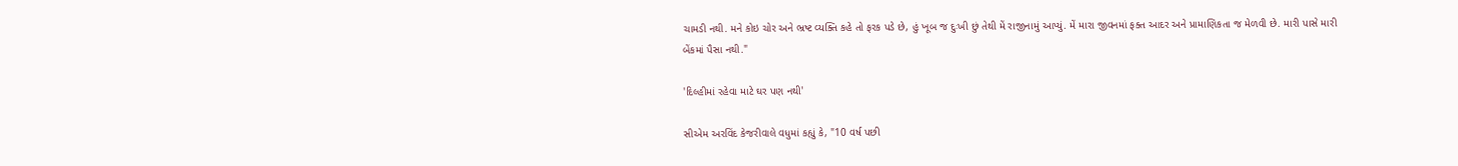ચામડી નથી. મને કોઇ ચોર અને ભ્રષ્ટ વ્યક્તિ કહે તો ફરક પડે છે, હું ખૂબ જ દુઃખી છું તેથી મેં રાજીનામું આપ્યું. મેં મારા જીવનમાં ફક્ત આદર અને પ્રામાણિકતા જ મેળવી છે. મારી પાસે મારી બેંકમાં પૈસા નથી."

'દિલ્હીમાં રહેવા માટે ઘર પણ નથી'

સીએમ અરવિંદ કેજરીવાલે વધુમાં કહ્યું કે, "10 વર્ષ પછી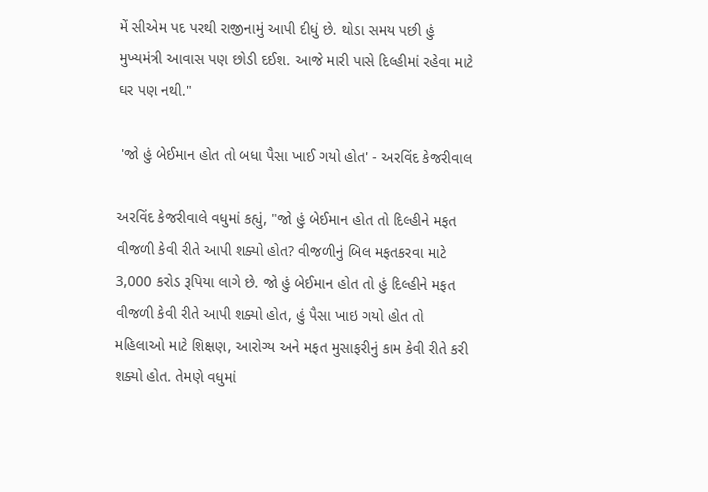મેં સીએમ પદ પરથી રાજીનામું આપી દીધું છે. થોડા સમય પછી હું મુખ્યમંત્રી આવાસ પણ છોડી દઈશ. આજે મારી પાસે દિલ્હીમાં રહેવા માટે ઘર પણ નથી."

 'જો હું બેઈમાન હોત તો બધા પૈસા ખાઈ ગયો હોત' - અરવિંદ કેજરીવાલ

અરવિંદ કેજરીવાલે વધુમાં કહ્યું, "જો હું બેઈમાન હોત તો દિલ્હીને મફત વીજળી કેવી રીતે આપી શક્યો હોત? વીજળીનું બિલ મફતકરવા માટે 3,000 કરોડ રૂપિયા લાગે છે. જો હું બેઈમાન હોત તો હું દિલ્હીને મફત વીજળી કેવી રીતે આપી શક્યો હોત, હું પૈસા ખાઇ ગયો હોત તો  મહિલાઓ માટે શિક્ષણ, આરોગ્ય અને મફત મુસાફરીનું કામ કેવી રીતે કરી શક્યો હોત. તેમણે વધુમાં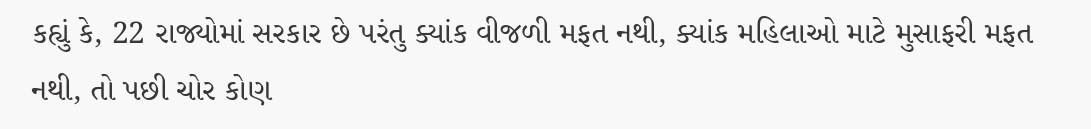કહ્યું કે, 22 રાજ્યોમાં સરકાર છે પરંતુ ક્યાંક વીજળી મફત નથી, ક્યાંક મહિલાઓ માટે મુસાફરી મફત નથી, તો પછી ચોર કોણ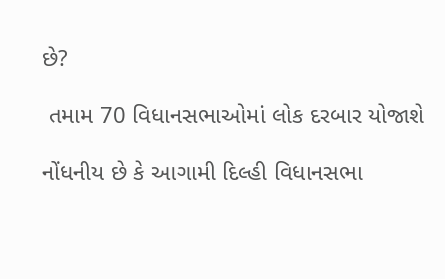છે?

 તમામ 70 વિધાનસભાઓમાં લોક દરબાર યોજાશે

નોંધનીય છે કે આગામી દિલ્હી વિધાનસભા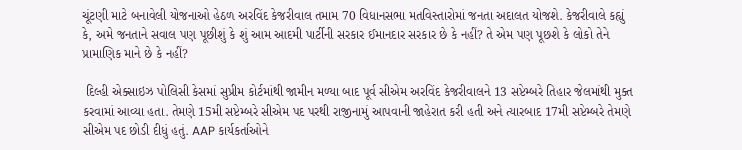ચૂંટણી માટે બનાવેલી યોજનાઓ હેઠળ અરવિંદ કેજરીવાલ તમામ 70 વિધાનસભા મતવિસ્તારોમાં જનતા અદાલત યોજશે. કેજરીવાલે કહ્યું કે, અમે જનતાને સવાલ પણ પૂછીશું કે શું આમ આદમી પાર્ટીની સરકાર ઈમાનદાર સરકાર છે કે નહીં? તે એમ પણ પૂછશે કે લોકો તેને પ્રામાણિક માને છે કે નહીં?

 દિલ્હી એક્સાઇઝ પોલિસી કેસમાં સુપ્રીમ કોર્ટમાંથી જામીન મળ્યા બાદ પૂર્વ સીએમ અરવિંદ કેજરીવાલને 13 સપ્ટેમ્બરે તિહાર જેલમાંથી મુક્ત કરવામાં આવ્યા હતા. તેમણે 15મી સપ્ટેમ્બરે સીએમ પદ પરથી રાજીનામું આપવાની જાહેરાત કરી હતી અને ત્યારબાદ 17મી સપ્ટેમ્બરે તેમણે સીએમ પદ છોડી દીધું હતું. AAP કાર્યકર્તાઓને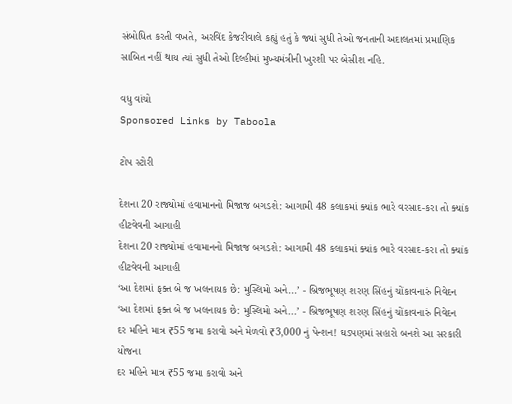સંબોધિત કરતી વખતે, અરવિંદ કેજરીવાલે કહ્યું હતું કે જ્યાં સુધી તેઓ જનતાની અદાલતમાં પ્રમાણિક સાબિત નહીં થાય ત્યાં સુધી તેઓ દિલ્હીમાં મુખ્યમંત્રીની ખુરશી પર બેસીશ નહિ.

વધુ વાંચો
Sponsored Links by Taboola

ટોપ સ્ટોરી

દેશના 20 રાજ્યોમાં હવામાનનો મિજાજ બગડશે: આગામી 48 કલાકમાં ક્યાંક ભારે વરસાદ-કરા તો ક્યાંક હીટવેવની આગાહી
દેશના 20 રાજ્યોમાં હવામાનનો મિજાજ બગડશે: આગામી 48 કલાકમાં ક્યાંક ભારે વરસાદ-કરા તો ક્યાંક હીટવેવની આગાહી
‘આ દેશમાં ફક્ત બે જ ખલનાયક છે: મુસ્લિમો અને...’ - બ્રિજભૂષણ શરણ સિંહનું ચોંકાવનારું નિવેદન
‘આ દેશમાં ફક્ત બે જ ખલનાયક છે: મુસ્લિમો અને...’ - બ્રિજભૂષણ શરણ સિંહનું ચોંકાવનારું નિવેદન
દર મહિને માત્ર ₹55 જમા કરાવો અને મેળવો ₹3,000 નું પેન્શન! ઘડપણમાં સહારો બનશે આ સરકારી યોજના
દર મહિને માત્ર ₹55 જમા કરાવો અને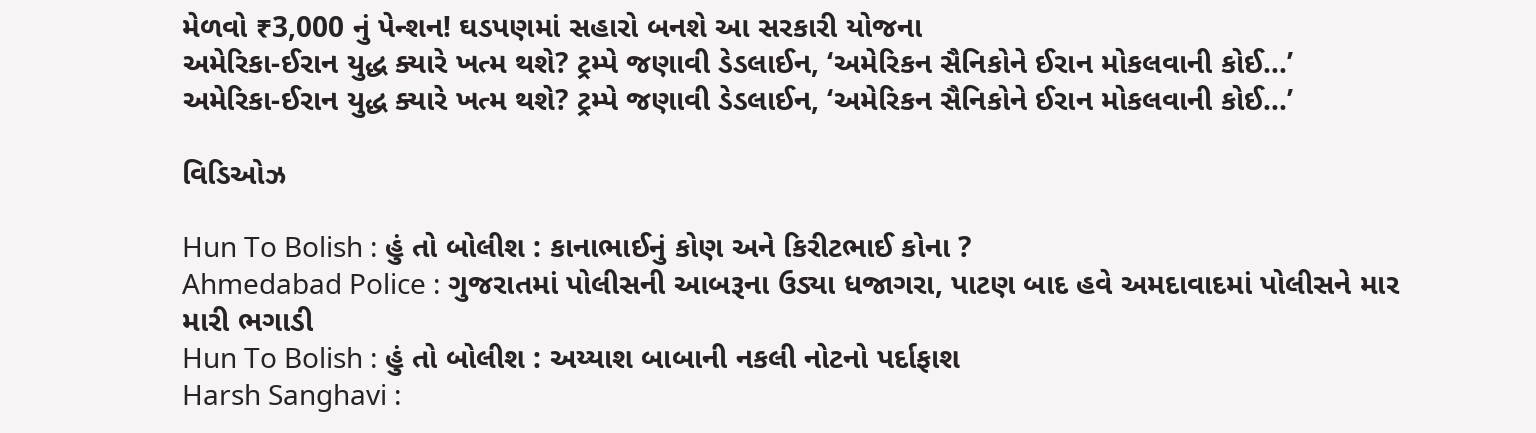મેળવો ₹3,000 નું પેન્શન! ઘડપણમાં સહારો બનશે આ સરકારી યોજના
અમેરિકા-ઈરાન યુદ્ધ ક્યારે ખત્મ થશે? ટ્રમ્પે જણાવી ડેડલાઈન, ‘અમેરિકન સૈનિકોને ઈરાન મોકલવાની કોઈ...’
અમેરિકા-ઈરાન યુદ્ધ ક્યારે ખત્મ થશે? ટ્રમ્પે જણાવી ડેડલાઈન, ‘અમેરિકન સૈનિકોને ઈરાન મોકલવાની કોઈ...’

વિડિઓઝ

Hun To Bolish : હું તો બોલીશ : કાનાભાઈનું કોણ અને કિરીટભાઈ કોના ?
Ahmedabad Police : ગુજરાતમાં પોલીસની આબરૂના ઉડ્યા ધજાગરા, પાટણ બાદ હવે અમદાવાદમાં પોલીસને માર મારી ભગાડી
Hun To Bolish : હું તો બોલીશ : અય્યાશ બાબાની નકલી નોટનો પર્દાફાશ
Harsh Sanghavi :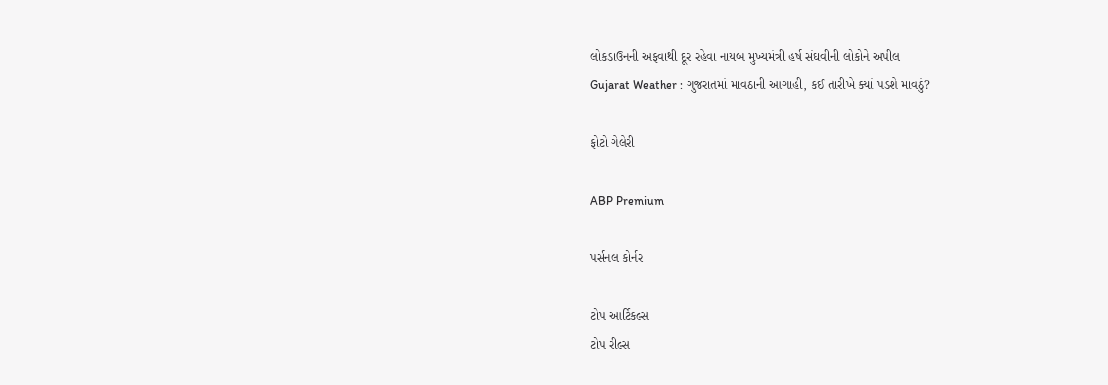લોકડાઉનની અફવાથી દૂર રહેવા નાયબ મુખ્યમંત્રી હર્ષ સંઘવીની લોકોને અપીલ
Gujarat Weather : ગુજરાતમાં માવઠાની આગાહી, કઈ તારીખે ક્યાં પડશે માવઠું?

ફોટો ગેલેરી

ABP Premium

પર્સનલ કોર્નર

ટોપ આર્ટિકલ્સ
ટોપ રીલ્સ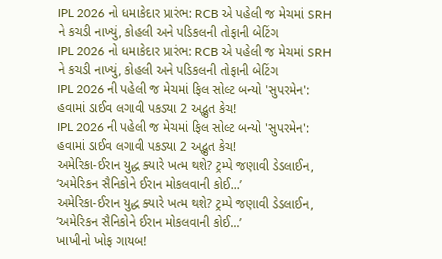IPL 2026 નો ધમાકેદાર પ્રારંભ: RCB એ પહેલી જ મેચમાં SRH ને કચડી નાખ્યું, કોહલી અને પડિકલની તોફાની બેટિંગ
IPL 2026 નો ધમાકેદાર પ્રારંભ: RCB એ પહેલી જ મેચમાં SRH ને કચડી નાખ્યું, કોહલી અને પડિકલની તોફાની બેટિંગ
IPL 2026 ની પહેલી જ મેચમાં ફિલ સોલ્ટ બન્યો 'સુપરમેન': હવામાં ડાઈવ લગાવી પકડ્યા 2 અદ્ભુત કેચ!
IPL 2026 ની પહેલી જ મેચમાં ફિલ સોલ્ટ બન્યો 'સુપરમેન': હવામાં ડાઈવ લગાવી પકડ્યા 2 અદ્ભુત કેચ!
અમેરિકા-ઈરાન યુદ્ધ ક્યારે ખત્મ થશે? ટ્રમ્પે જણાવી ડેડલાઈન, ‘અમેરિકન સૈનિકોને ઈરાન મોકલવાની કોઈ...’
અમેરિકા-ઈરાન યુદ્ધ ક્યારે ખત્મ થશે? ટ્રમ્પે જણાવી ડેડલાઈન, ‘અમેરિકન સૈનિકોને ઈરાન મોકલવાની કોઈ...’
ખાખીનો ખોફ ગાયબ!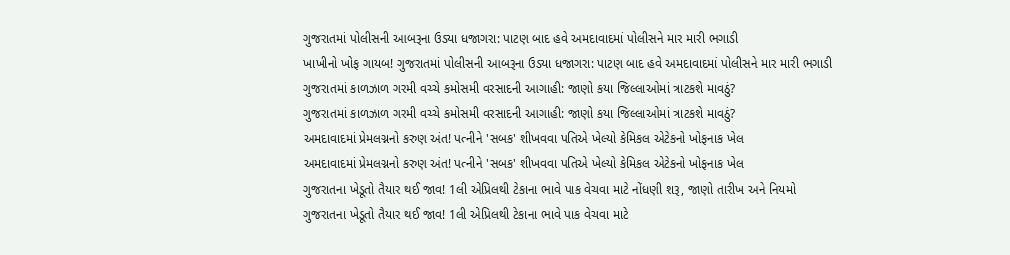ગુજરાતમાં પોલીસની આબરૂના ઉડ્યા ધજાગરા: પાટણ બાદ હવે અમદાવાદમાં પોલીસને માર મારી ભગાડી
ખાખીનો ખોફ ગાયબ! ગુજરાતમાં પોલીસની આબરૂના ઉડ્યા ધજાગરા: પાટણ બાદ હવે અમદાવાદમાં પોલીસને માર મારી ભગાડી
ગુજરાતમાં કાળઝાળ ગરમી વચ્ચે કમોસમી વરસાદની આગાહી: જાણો કયા જિલ્લાઓમાં ત્રાટકશે માવઠું?
ગુજરાતમાં કાળઝાળ ગરમી વચ્ચે કમોસમી વરસાદની આગાહી: જાણો કયા જિલ્લાઓમાં ત્રાટકશે માવઠું?
અમદાવાદમાં પ્રેમલગ્નનો કરુણ અંત! પત્નીને 'સબક' શીખવવા પતિએ ખેલ્યો કેમિકલ એટેકનો ખોફનાક ખેલ
અમદાવાદમાં પ્રેમલગ્નનો કરુણ અંત! પત્નીને 'સબક' શીખવવા પતિએ ખેલ્યો કેમિકલ એટેકનો ખોફનાક ખેલ
ગુજરાતના ખેડૂતો તૈયાર થઈ જાવ! 1લી એપ્રિલથી ટેકાના ભાવે પાક વેચવા માટે નોંધણી શરૂ, જાણો તારીખ અને નિયમો
ગુજરાતના ખેડૂતો તૈયાર થઈ જાવ! 1લી એપ્રિલથી ટેકાના ભાવે પાક વેચવા માટે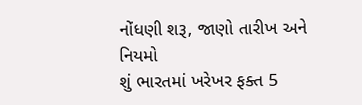નોંધણી શરૂ, જાણો તારીખ અને નિયમો
શું ભારતમાં ખરેખર ફક્ત 5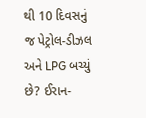થી 10 દિવસનું જ પેટ્રોલ-ડીઝલ અને LPG બચ્યું છે? ઈરાન-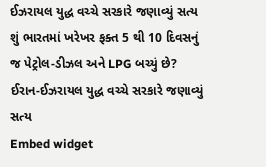ઈઝરાયલ યુદ્ધ વચ્ચે સરકારે જણાવ્યું સત્ય
શું ભારતમાં ખરેખર ફક્ત 5 થી 10 દિવસનું જ પેટ્રોલ-ડીઝલ અને LPG બચ્યું છે? ઈરાન-ઈઝરાયલ યુદ્ધ વચ્ચે સરકારે જણાવ્યું સત્ય
Embed widget